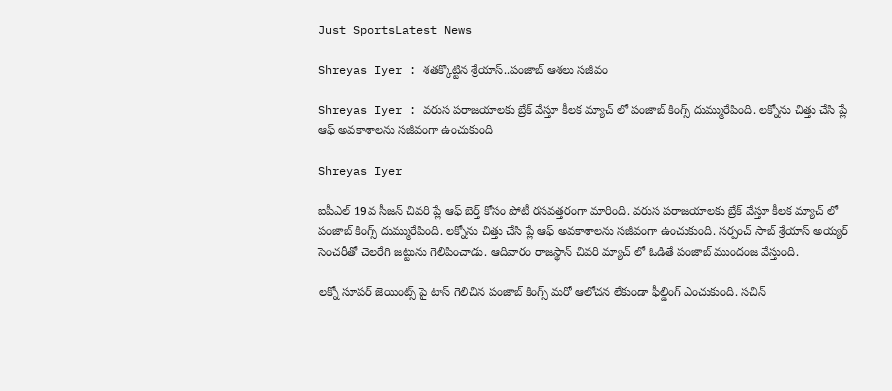Just SportsLatest News

Shreyas Iyer : శతక్కొట్టిన శ్రేయాస్..పంజాబ్ ఆశలు సజీవం

Shreyas Iyer : వరుస పరాజయాలకు బ్రేక్ వేస్తూ కీలక మ్యాచ్ లో పంజాబ్ కింగ్స్ దుమ్మురేపింది. లక్నోను చిత్తు చేసి ప్లే ఆఫ్ అవకాశాలను సజీవంగా ఉంచుకుంది

Shreyas Iyer

ఐపీఎల్ 19వ సీజన్ చివరి ప్లే ఆఫ్ బెర్త్ కోసం పోటీ రసవత్తరంగా మారింది. వరుస పరాజయాలకు బ్రేక్ వేస్తూ కీలక మ్యాచ్ లో పంజాబ్ కింగ్స్ దుమ్మురేపింది. లక్నోను చిత్తు చేసి ప్లే ఆఫ్ అవకాశాలను సజీవంగా ఉంచుకుంది. సర్పంచ్ సాబ్ శ్రేయాస్ అయ్యర్ సెంచరీతో చెలరేగి జట్టును గెలిపించాడు. ఆదివారం రాజస్థాన్ చివరి మ్యాచ్ లో ఓడితే పంజాబ్ ముందంజ వేస్తుంది.

లక్నో సూపర్ జెయింట్స్ పై టాస్ గెలిచిన పంజాబ్ కింగ్స్ మరో ఆలోచన లేకుండా ఫీల్డింగ్ ఎంచుకుంది. సచిన్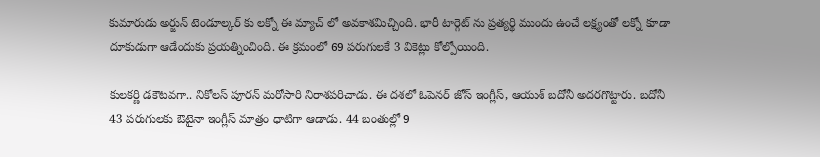కుమారుడు అర్జున్ టెండూల్కర్ కు లక్నో ఈ మ్యాచ్ లో అవకాశమిచ్చింది. భారీ టార్గెట్ ను ప్రత్యర్థి ముందు ఉంచే లక్ష్యంతో లక్నో కూడా దూకుడుగా ఆడేందుకు ప్రయత్నించింది. ఈ క్రమంలో 69 పరుగులకే 3 వికెట్లు కోల్పోయింది.

కులకర్ణి డకౌటవగా.. నికోలస్ పూరన్ మరోసారి నిరాశపరిచాడు. ఈ దశలో ఓపెనర్ జోస్ ఇంగ్లీస్, ఆయుశ్ బదోనీ అదరగొట్టారు. బదోనీ 43 పరుగులకు ఔటైనా ఇంగ్లీస్ మాత్రం ధాటిగా ఆడాడు. 44 బంతుల్లో 9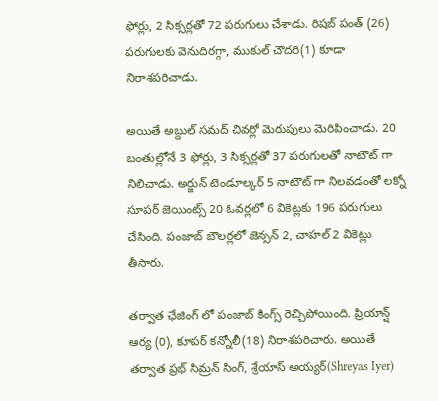ఫోర్లు, 2 సిక్సర్లతో 72 పరుగులు చేశాడు. రిషబ్ పంత్ (26) పరుగులకు వెనుదిరగ్గా, ముకుల్ చౌదరి(1) కూడా నిరాశపరిచాడు.

అయితే అబ్దుల్ సమద్ చివర్లో మెరుపులు మెరిపించాడు. 20 బంతుల్లోనే 3 ఫోర్లు, 3 సిక్సర్లతో 37 పరుగులతో నాటౌట్ గా నిలిచాడు. అర్జున్ టెండూల్కర్ 5 నాటౌట్ గా నిలవడంతో లక్నో సూపర్ జెయింట్స్ 20 ఓవర్లలో 6 వికెట్లకు 196 పరుగులు చేసింది. పంజాబ్ బౌలర్లలో జెన్సన్ 2, చాహల్ 2 వికెట్లు తీసారు.

తర్వాత ఛేజింగ్ లో పంజాబ్ కింగ్స్ రెచ్చిపోయింది. ప్రియాన్ష్ ఆర్య (0), కూపర్ కన్నోలీ(18) నిరాశపరిచారు. అయితే తర్వాత ప్రభ్ సిమ్రన్ సింగ్, శ్రేయాస్ అయ్యర్(Shreyas Iyer)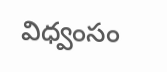విధ్వంసం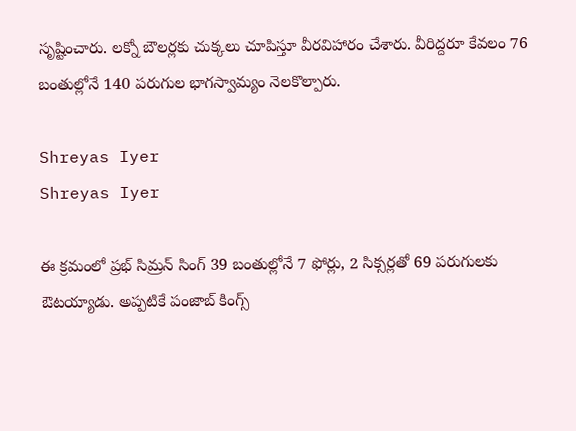సృష్టించారు. లక్నో బౌలర్లకు చుక్కలు చూపిస్తూ వీరవిహారం చేశారు. వీరిద్దరూ కేవలం 76 బంతుల్లోనే 140 పరుగుల భాగస్వామ్యం నెలకొల్పారు.

Shreyas Iyer
Shreyas Iyer

ఈ క్రమంలో ప్రభ్ సిమ్రన్ సింగ్ 39 బంతుల్లోనే 7 ఫోర్లు, 2 సిక్సర్లతో 69 పరుగులకు ఔటయ్యాడు. అప్పటికే పంజాబ్ కింగ్స్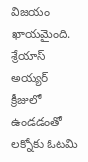విజయం ఖాయమైంది. శ్రేయాస్ అయ్యర్ క్రీజులో ఉండడంతో లక్నోకు ఓటమి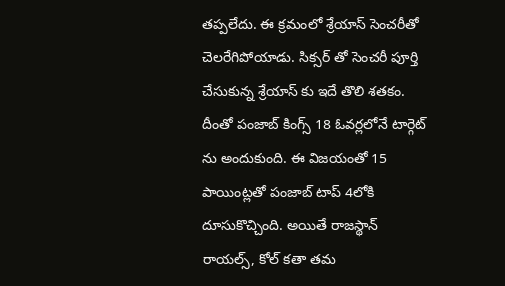తప్పలేదు. ఈ క్రమంలో శ్రేయాస్ సెంచరీతో చెలరేగిపోయాడు. సిక్సర్ తో సెంచరీ పూర్తి చేసుకున్న శ్రేయాస్ కు ఇదే తొలి శతకం. దీంతో పంజాబ్ కింగ్స్ 18 ఓవర్లలోనే టార్గెట్ ను అందుకుంది. ఈ విజయంతో 15 పాయింట్లతో పంజాబ్ టాప్ 4లోకి దూసుకొచ్చింది. అయితే రాజస్థాన్ రాయల్స్, కోల్ కతా తమ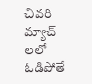చివరి మ్యాచ్ లలో ఓడిపోతే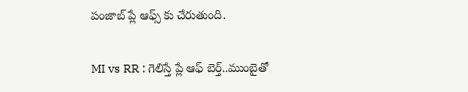పంజాబ్ ప్లే ఆఫ్స్ కు చేరుతుంది.

MI vs RR : గెలిస్తే ప్లే ఆఫ్ బెర్త్..ముంబైతో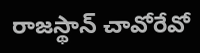రాజస్థాన్ చావోరేవో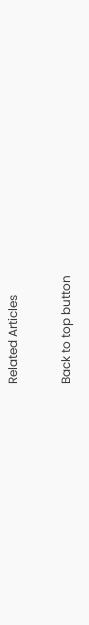Related Articles

Back to top button